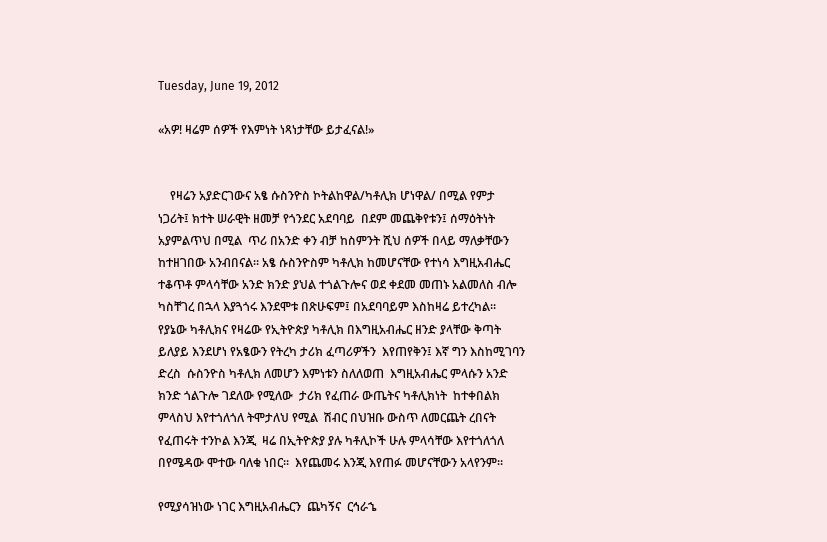Tuesday, June 19, 2012

«አዎ! ዛሬም ሰዎች የእምነት ነጻነታቸው ይታፈናል!»


    የዛሬን አያድርገውና አፄ ሱስንዮስ ኮትልከዋል/ካቶሊክ ሆነዋል/ በሚል የምታ ነጋሪት፤ ክተት ሠራዊት ዘመቻ የጎንደር አደባባይ  በደም መጨቅየቱን፤ ሰማዕትነት አያምልጥህ በሚል  ጥሪ በአንድ ቀን ብቻ ከስምንት ሺህ ሰዎች በላይ ማለቃቸውን  ከተዘገበው አንብበናል። አፄ ሱስንዮስም ካቶሊክ ከመሆናቸው የተነሳ እግዚአብሔር ተቆጥቶ ምላሳቸው አንድ ክንድ ያህል ተጎልጉሎና ወደ ቀደመ መጠኑ አልመለስ ብሎ ካስቸገረ በኋላ እያጓጎሩ እንደሞቱ በጽሁፍም፤ በአደባባይም እስከዛሬ ይተረካል። የያኔው ካቶሊክና የዛሬው የኢትዮጵያ ካቶሊክ በእግዚአብሔር ዘንድ ያላቸው ቅጣት ይለያይ እንደሆነ የአፄውን የትረካ ታሪክ ፈጣሪዎችን  እየጠየቅን፤ እኛ ግን እስከሚገባን ድረስ  ሱስንዮስ ካቶሊክ ለመሆን እምነቱን ስለለወጠ  እግዚአብሔር ምላሱን አንድ ክንድ ጎልጉሎ ገደለው የሚለው  ታሪክ የፈጠራ ውጤትና ካቶሊክነት  ከተቀበልክ ምላስህ እየተጎለጎለ ትሞታለህ የሚል  ሽብር በህዝቡ ውስጥ ለመርጨት ረበናት የፈጠሩት ተንኮል እንጂ  ዛሬ በኢትዮጵያ ያሉ ካቶሊኮች ሁሉ ምላሳቸው እየተጎለጎለ በየሜዳው ሞተው ባለቁ ነበር።  እየጨመሩ እንጂ እየጠፉ መሆናቸውን አላየንም።

የሚያሳዝነው ነገር እግዚአብሔርን  ጨካኝና  ርኅራኄ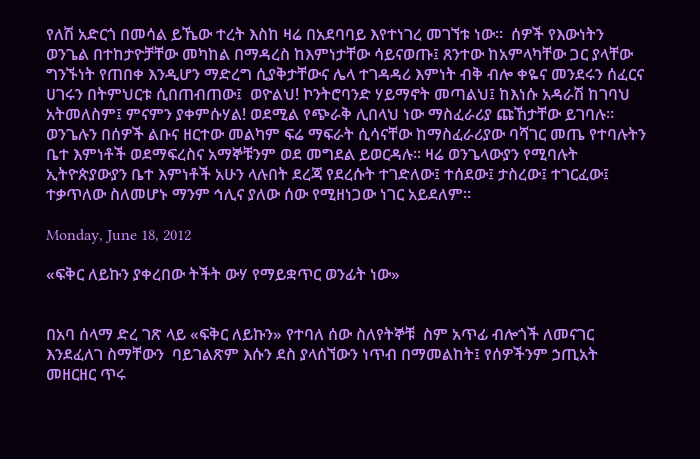የለሽ አድርጎ በመሳል ይኼው ተረት እስከ ዛሬ በአደባባይ እየተነገረ መገኘቱ ነው።  ሰዎች የእውነትን ወንጌል በተከታዮቻቸው መካከል በማዳረስ ከእምነታቸው ሳይናወጡ፤ ጸንተው ከአምላካቸው ጋር ያላቸው ግንኙነት የጠበቀ እንዲሆን ማድረግ ሲያቅታቸውና ሌላ ተገዳዳሪ እምነት ብቅ ብሎ ቀዬና መንደሩን ሰፈርና ሀገሩን በትምህርቱ ሲበጠብጠው፤  ወዮልህ! ኮንትሮባንድ ሃይማኖት መጣልህ፤ ከእነሱ አዳራሽ ከገባህ አትመለስም፤ ምናምን ያቀምሱሃል! ወደሚል የጭራቅ ሊበላህ ነው ማስፈራሪያ ጩኸታቸው ይገባሉ። ወንጌሉን በሰዎች ልቡና ዘርተው መልካም ፍሬ ማፍራት ሲሳናቸው ከማስፈራሪያው ባሻገር መጤ የተባሉትን ቤተ እምነቶች ወደማፍረስና አማኞቹንም ወደ መግደል ይወርዳሉ። ዛሬ ወንጌላውያን የሚባሉት ኢትዮጵያውያን ቤተ እምነቶች አሁን ላሉበት ደረጃ የደረሱት ተገድለው፤ ተሰደው፤ ታስረው፤ ተገርፈው፤ ተቃጥለው ስለመሆኑ ማንም ኅሊና ያለው ሰው የሚዘነጋው ነገር አይደለም።

Monday, June 18, 2012

«ፍቅር ለይኩን ያቀረበው ትችት ውሃ የማይቋጥር ወንፊት ነው»


በአባ ሰላማ ድረ ገጽ ላይ «ፍቅር ለይኩን» የተባለ ሰው ስለየትኞቹ  ስም አጥፊ ብሎጎች ለመናገር እንደፈለገ ስማቸውን  ባይገልጽም እሱን ደስ ያላሰኘውን ነጥብ በማመልከት፤ የሰዎችንም ኃጢአት መዘርዘር ጥሩ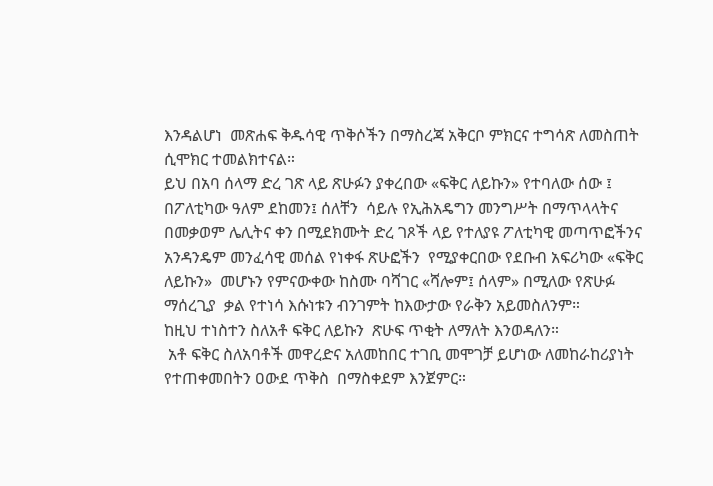እንዳልሆነ  መጽሐፍ ቅዱሳዊ ጥቅሶችን በማስረጃ አቅርቦ ምክርና ተግሳጽ ለመስጠት ሲሞክር ተመልክተናል።
ይህ በአባ ሰላማ ድረ ገጽ ላይ ጽሁፉን ያቀረበው «ፍቅር ለይኩን» የተባለው ሰው ፤ በፖለቲካው ዓለም ደከመን፤ ሰለቸን  ሳይሉ የኢሕአዴግን መንግሥት በማጥላላትና በመቃወም ሌሊትና ቀን በሚደክሙት ድረ ገጾች ላይ የተለያዩ ፖለቲካዊ መጣጥፎችንና አንዳንዴም መንፈሳዊ መሰል የነቀፋ ጽሁፎችን  የሚያቀርበው የደቡብ አፍሪካው «ፍቅር ለይኩን»  መሆኑን የምናውቀው ከስሙ ባሻገር «ሻሎም፤ ሰላም» በሚለው የጽሁፉ ማሰረጊያ  ቃል የተነሳ እሱነቱን ብንገምት ከእውታው የራቅን አይመስለንም።
ከዚህ ተነስተን ስለአቶ ፍቅር ለይኩን  ጽሁፍ ጥቂት ለማለት እንወዳለን።
 አቶ ፍቅር ስለአባቶች መዋረድና አለመከበር ተገቢ መሞገቻ ይሆነው ለመከራከሪያነት የተጠቀመበትን ዐውደ ጥቅስ  በማስቀደም እንጀምር።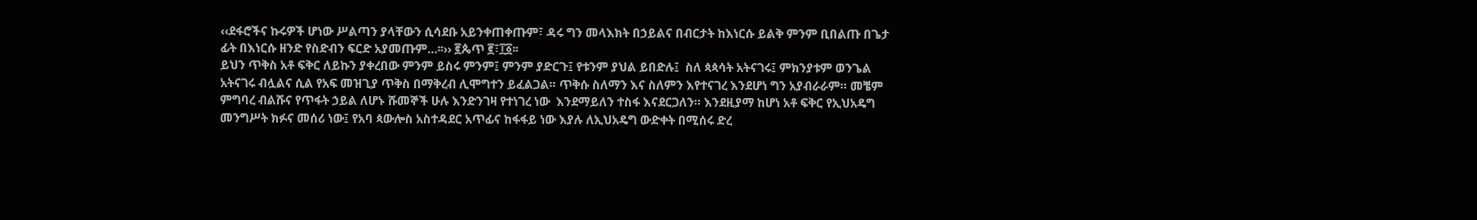‹‹ደፋሮችና ኩሩዎች ሆነው ሥልጣን ያላቸውን ሲሳደቡ አይንቀጠቀጡም፣ ዳሩ ግን መላእክት በኃይልና በብርታት ከእነርሱ ይልቅ ምንም ቢበልጡ በጌታ ፊት በእነርሱ ዘንድ የስድብን ፍርድ አያመጡም…፡፡›› ፪ጴጥ ፪፣፲፩፡፡
ይህን ጥቅስ አቶ ፍቅር ለይኩን ያቀረበው ምንም ይስሩ ምንም፤ ምንም ያድርጉ፤ የቱንም ያህል ይበድሉ፤  ስለ ጳጳሳት አትናገሩ፤ ምክንያቱም ወንጌል አትናገሩ ብሏልና ሲል የአፍ መዝጊያ ጥቅስ በማቅረብ ሊሞግተን ይፈልጋል። ጥቅሱ ስለማን እና ስለምን እየተናገረ እንደሆነ ግን አያብራራም። መቼም ምግባረ ብልሹና የጥፋት ኃይል ለሆኑ ሹመኞች ሁሉ እንድንገዛ የተነገረ ነው  እንደማይለን ተስፋ እናደርጋለን። እንደዚያማ ከሆነ አቶ ፍቅር የኢህአዴግ መንግሥት ክፉና መሰሪ ነው፤ የአባ ጳውሎስ አስተዳደር አጥፊና ከፋፋይ ነው እያሉ ለኢህአዴግ ውድቀት በሚሰሩ ድረ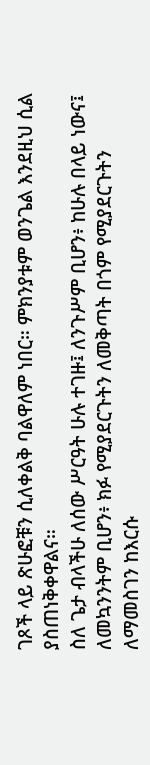ገጾች ላይ ጽሁፎቹን ሲለቀልቅ ባልዋለም ነበር። ምክንያቱም ወንጌል እንደዚህ ሲል ያስጠነቅቀዋልና።
ስለ ጌታ ብላችሁ ለሰው ሥርዓት ሁሉ ተገዙ፤ ለንጉሥም ቢሆን፥ ከሁሉ በላይ ነውና፤
ለመኳንንትም ቢሆን፥ ክፉ የሚያደርጉትን ለመቅጣት በጎም የሚያደርጉትን ለማመስገን ከእርሱ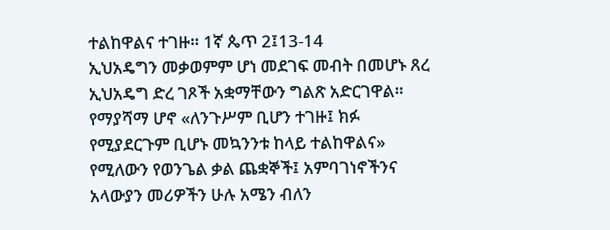ተልከዋልና ተገዙ። 1ኛ ጴጥ 2፤13-14
ኢህአዴግን መቃወምም ሆነ መደገፍ መብት በመሆኑ ጸረ ኢህአዴግ ድረ ገጾች አቋማቸውን ግልጽ አድርገዋል። የማያሻማ ሆኖ «ለንጉሥም ቢሆን ተገዙ፤ ክፉ የሚያደርጉም ቢሆኑ መኳንንቱ ከላይ ተልከዋልና» የሚለውን የወንጌል ቃል ጨቋኞች፤ አምባገነኖችንና አላውያን መሪዎችን ሁሉ አሜን ብለን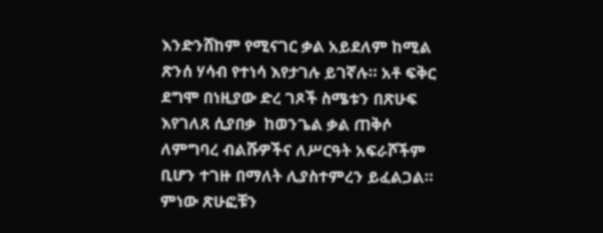እንድንሸከም የሚናገር ቃል አይደለም ከሚል ጽንሰ ሃሳብ የተነሳ እየታገሉ ይገኛሉ። አቶ ፍቅር ደግሞ በነዚያው ድረ ገጾች ስሜቱን በጽሁፍ እየገለጸ ሲያበቃ  ከወንጌል ቃል ጠቅሶ ለምግባረ ብልሹዎችና ለሥርዓት አፍራሾችም ቢሆን ተገዙ በማለት ሊያስተምረን ይፈልጋል። ምነው ጽሁፎቹን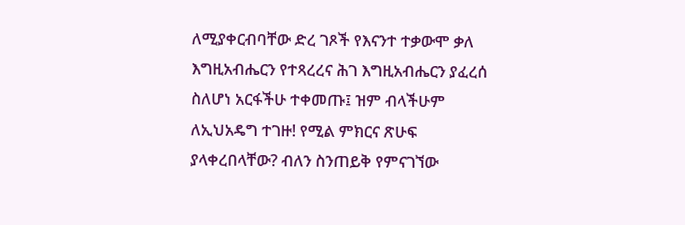ለሚያቀርብባቸው ድረ ገጾች የእናንተ ተቃውሞ ቃለ እግዚአብሔርን የተጻረረና ሕገ እግዚአብሔርን ያፈረሰ ስለሆነ አርፋችሁ ተቀመጡ፤ ዝም ብላችሁም ለኢህአዴግ ተገዙ! የሚል ምክርና ጽሁፍ ያላቀረበላቸው? ብለን ስንጠይቅ የምናገኘው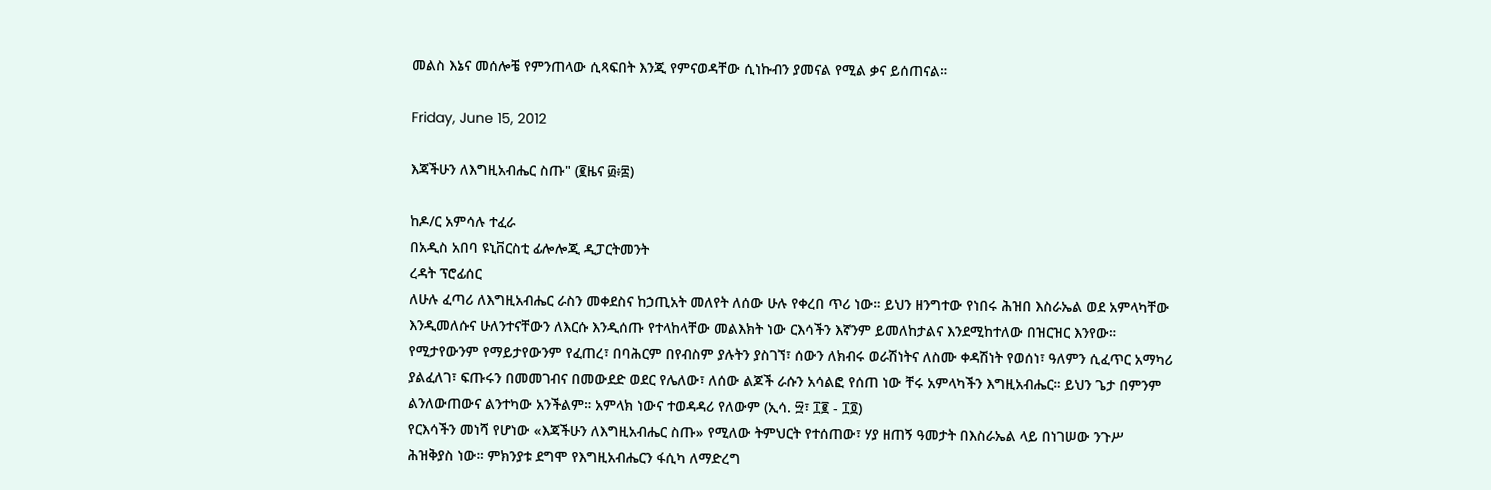መልስ እኔና መሰሎቼ የምንጠላው ሲጻፍበት እንጂ የምናወዳቸው ሲነኩብን ያመናል የሚል ቃና ይሰጠናል።

Friday, June 15, 2012

እጃችሁን ለእግዚአብሔር ስጡ" (፪ዜና ፴፥፰)

ከዶ/ር አምሳሉ ተፈራ
በአዲስ አበባ ዩኒቨርስቲ ፊሎሎጂ ዲፓርትመንት
ረዳት ፕሮፊሰር
ለሁሉ ፈጣሪ ለእግዚአብሔር ራስን መቀደስና ከኃጢአት መለየት ለሰው ሁሉ የቀረበ ጥሪ ነው። ይህን ዘንግተው የነበሩ ሕዝበ እስራኤል ወደ አምላካቸው እንዲመለሱና ሁለንተናቸውን ለእርሱ እንዲሰጡ የተላከላቸው መልእክት ነው ርእሳችን እኛንም ይመለከታልና እንደሚከተለው በዝርዝር እንየው።
የሚታየውንም የማይታየውንም የፈጠረ፣ በባሕርም በየብስም ያሉትን ያስገኘ፣ ሰውን ለክብሩ ወራሽነትና ለስሙ ቀዳሽነት የወሰነ፣ ዓለምን ሲፈጥር አማካሪ ያልፈለገ፣ ፍጡሩን በመመገብና በመውደድ ወደር የሌለው፣ ለሰው ልጆች ራሱን አሳልፎ የሰጠ ነው ቸሩ አምላካችን እግዚአብሔር። ይህን ጌታ በምንም ልንለውጠውና ልንተካው አንችልም። አምላክ ነውና ተወዳዳሪ የለውም (ኢሳ. ፵፣ ፲፪ - ፲፬)
የርእሳችን መነሻ የሆነው «እጃችሁን ለእግዚአብሔር ስጡ» የሚለው ትምህርት የተሰጠው፣ ሃያ ዘጠኝ ዓመታት በእስራኤል ላይ በነገሠው ንጉሥ ሕዝቅያስ ነው። ምክንያቱ ደግሞ የእግዚአብሔርን ፋሲካ ለማድረግ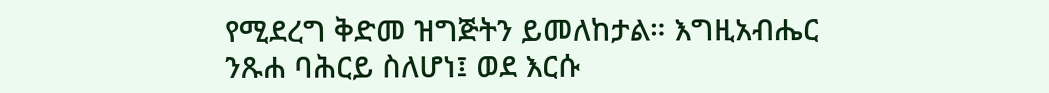የሚደረግ ቅድመ ዝግጅትን ይመለከታል። እግዚአብሔር ንጹሐ ባሕርይ ስለሆነ፤ ወደ እርሱ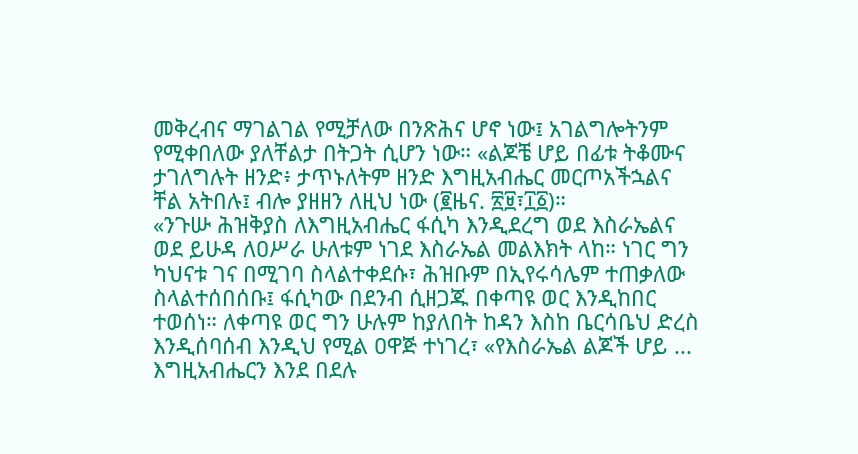መቅረብና ማገልገል የሚቻለው በንጽሕና ሆኖ ነው፤ አገልግሎትንም የሚቀበለው ያለቸልታ በትጋት ሲሆን ነው። «ልጆቼ ሆይ በፊቱ ትቆሙና ታገለግሉት ዘንድ፥ ታጥኑለትም ዘንድ እግዚአብሔር መርጦአችኋልና ቸል አትበሉ፤ ብሎ ያዘዘን ለዚህ ነው (፪ዜና. ፳፱፣፲፩)።
«ንጉሡ ሕዝቅያስ ለእግዚአብሔር ፋሲካ እንዲደረግ ወደ እስራኤልና ወደ ይሁዳ ለዐሥራ ሁለቱም ነገደ እስራኤል መልእክት ላከ። ነገር ግን ካህናቱ ገና በሚገባ ስላልተቀደሱ፣ ሕዝቡም በኢየሩሳሌም ተጠቃለው ስላልተሰበሰቡ፤ ፋሲካው በደንብ ሲዘጋጁ በቀጣዩ ወር እንዲከበር ተወሰነ። ለቀጣዩ ወር ግን ሁሉም ከያለበት ከዳን እስከ ቤርሳቤህ ድረስ እንዲሰባሰብ እንዲህ የሚል ዐዋጅ ተነገረ፣ «የእስራኤል ልጆች ሆይ ... እግዚአብሔርን እንደ በደሉ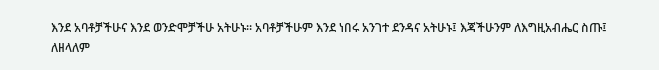እንደ አባቶቻችሁና እንደ ወንድሞቻችሁ አትሁኑ። አባቶቻችሁም እንደ ነበሩ አንገተ ደንዳና አትሁኑ፤ እጃችሁንም ለእግዚአብሔር ስጡ፤ ለዘላለም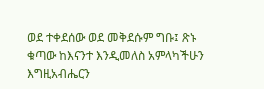ወደ ተቀደሰው ወደ መቅደሱም ግቡ፤ ጽኑ ቁጣው ከእናንተ እንዲመለስ አምላካችሁን እግዚአብሔርን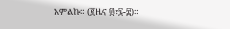አምልኩ። (፪ዜና ፴፣፯-፰)።